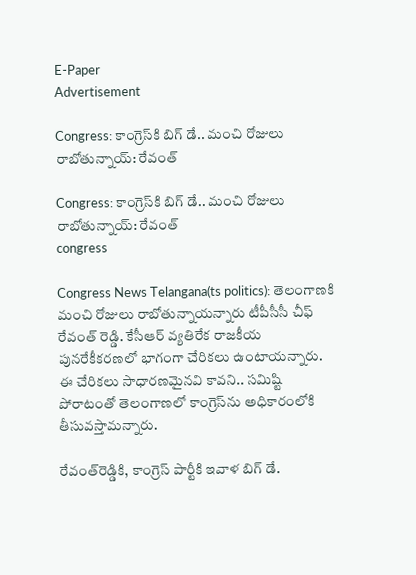E-Paper
Advertisement

Congress: కాంగ్రెస్‌కి బిగ్ డే.. మంచి రోజులు రాబోతున్నాయ్: రేవంత్

Congress: కాంగ్రెస్‌కి బిగ్ డే.. మంచి రోజులు రాబోతున్నాయ్: రేవంత్
congress

Congress News Telangana(ts politics): తెలంగాణకి మంచి రోజులు రాబోతున్నాయన్నారు టీపీసీసీ చీఫ్ రేవంత్ రెడ్డి. కేసీఆర్ వ్యతిరేక రాజకీయ పునరేకీకరణలో భాగంగా చేరికలు ఉంటాయన్నారు. ఈ చేరికలు సాధారణమైనవి కావని.. సమిష్టి పోరాటంతో తెలంగాణలో కాంగ్రెస్‌ను అధికారంలోకి తీసువస్తామన్నారు.

రేవంత్‌రెడ్డికి, కాంగ్రెస్ పార్టీకి ఇవాళ బిగ్ డే.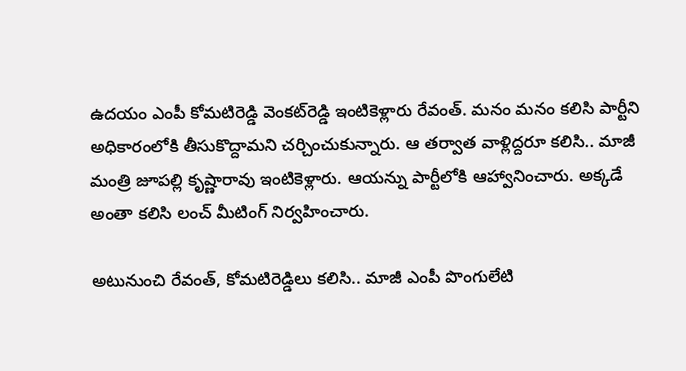ఉదయం ఎంపీ కోమటిరెడ్డి వెంకట్‌రెడ్డి ఇంటికెళ్లారు రేవంత్. మనం మనం కలిసి పార్టీని అధికారంలోకి తీసుకొద్దామని చర్చించుకున్నారు. ఆ తర్వాత వాళ్లిద్దరూ కలిసి.. మాజీ మంత్రి జూపల్లి కృష్ణారావు ఇంటికెళ్లారు. ఆయన్ను పార్టీలోకి ఆహ్వానించారు. అక్కడే అంతా కలిసి లంచ్ మీటింగ్ నిర్వహించారు.

అటునుంచి రేవంత్, కోమటిరెడ్డిలు కలిసి.. మాజీ ఎంపీ పొంగులేటి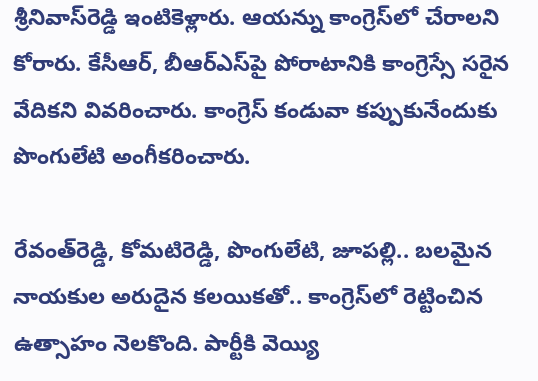శ్రీనివాస్‌రెడ్డి ఇంటికెళ్లారు. ఆయన్ను కాంగ్రెస్‌లో చేరాలని కోరారు. కేసీఆర్, బీఆర్ఎస్‌పై పోరాటానికి కాంగ్రెస్సే సరైన వేదికని వివరించారు. కాంగ్రెస్ కండువా కప్పుకునేందుకు పొంగులేటి అంగీకరించారు.

రేవంత్‌రెడ్డి, కోమటిరెడ్డి, పొంగులేటి, జూపల్లి.. బలమైన నాయకుల అరుదైన కలయికతో.. కాంగ్రెస్‌లో రెట్టించిన ఉత్సాహం నెలకొంది. పార్టీకి వెయ్యి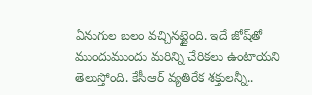ఏనుగుల బలం వచ్చినట్టైంది. ఇదే జోష్‌తో ముందుముందు మరిన్ని చేరికలు ఉంటాయని తెలుస్తోంది. కేసీఆర్ వ్యతిరేక శక్తులన్నీ..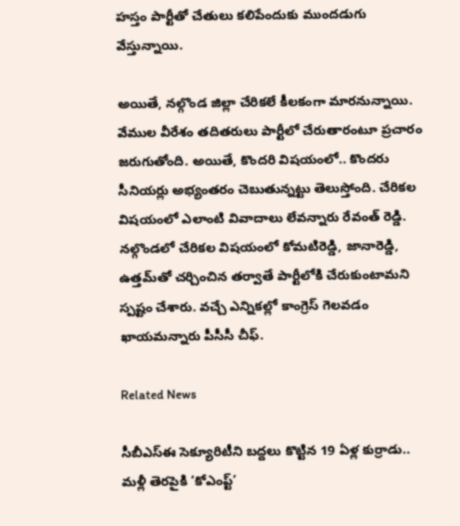హస్తం పార్టీతో చేతులు కలిపేందుకు ముందడుగు వేస్తున్నాయి.

అయితే, నల్గొండ జిల్లా చేరికలే కీలకంగా మారనున్నాయి. వేముల వీరేశం తదితరులు పార్టీలో చేరుతారంటూ ప్రచారం జరుగుతోంది. అయితే, కొందరి విషయంలో.. కొందరు సీనియర్లు అభ్యంతరం చెబుతున్నట్టు తెలుస్తోంది. చేరికల విషయంలో ఎలాంటి వివాదాలు లేవన్నారు రేవంత్ రెడ్డి. నల్గొండలో చేరికల విషయంలో కోమటిరెడ్డి, జానారెడ్డి, ఉత్తమ్‌తో చర్చించిన తర్వాతే పార్టీలోకి చేరుకుంటామని స్పష్టం చేశారు. వచ్చే ఎన్నికల్లో కాంగ్రెస్ గెలవడం ఖాయమన్నారు పీసీసీ చీఫ్.

Related News

సీబీఎస్‌ఈ సెక్యూరిటీని బద్దలు కొట్టిన 19 ఏళ్ల కుర్రాడు.. మళ్లీ తెరపైకి ‘కోఎంప్ట్’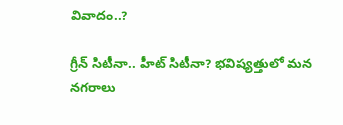వివాదం..?

గ్రీన్ సిటీనా.. హీట్ సిటీనా? భవిష్యత్తులో మన నగరాలు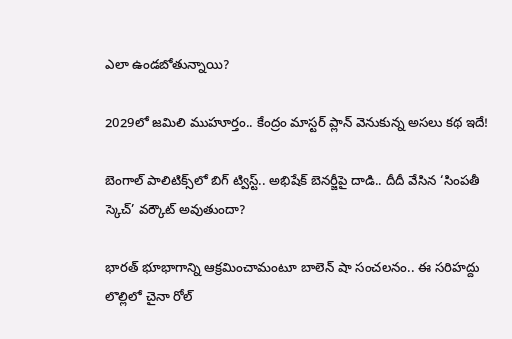ఎలా ఉండబోతున్నాయి?

2029లో జమిలి ముహూర్తం.. కేంద్రం మాస్టర్ ప్లాన్ వెనుకున్న అసలు కథ ఇదే!

బెంగాల్ పాలిటిక్స్‌లో బిగ్ ట్విస్ట్.. అభిషేక్ బెనర్జీపై దాడి.. దీదీ వేసిన ‘సింపతీ స్కెచ్’ వర్కౌట్ అవుతుందా?

భారత్ భూభాగాన్ని ఆక్రమించామంటూ బాలెన్ షా సంచలనం.. ఈ సరిహద్దు లొల్లిలో చైనా రోల్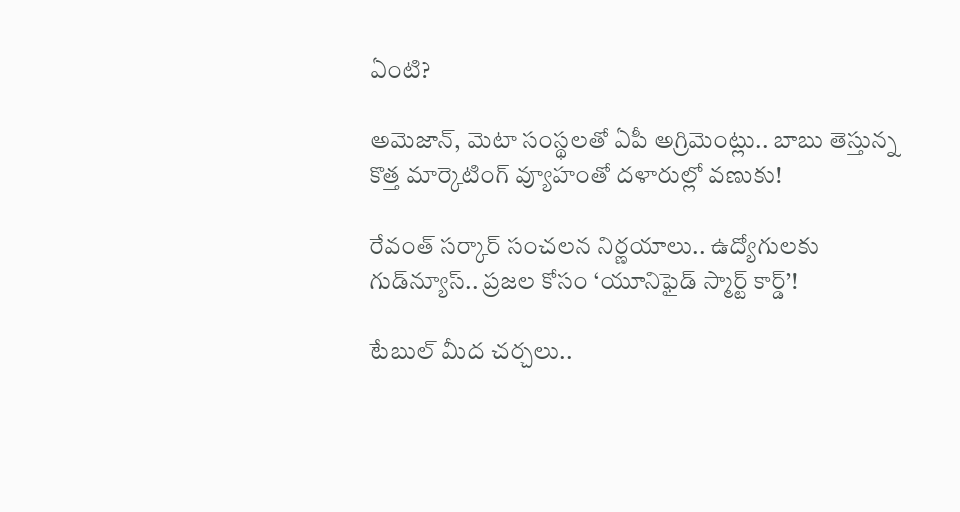ఏంటి?

అమెజాన్, మెటా సంస్థలతో ఏపీ అగ్రిమెంట్లు.. బాబు తెస్తున్న కొత్త మార్కెటింగ్ వ్యూహంతో దళారుల్లో వణుకు!

రేవంత్ సర్కార్ సంచలన నిర్ణయాలు.. ఉద్యోగులకు గుడ్‌న్యూస్.. ప్రజల కోసం ‘యూనిఫైడ్ స్మార్ట్ కార్డ్’!

టేబుల్ మీద చర్చలు..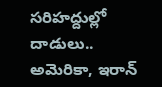సరిహద్దుల్లో దాడులు.. అమెరికా, ఇరాన్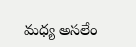మధ్య అసలేం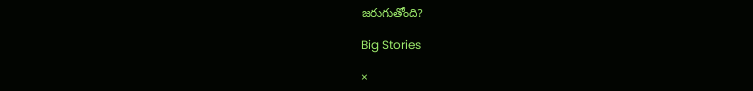జరుగుతోంది?

Big Stories

×